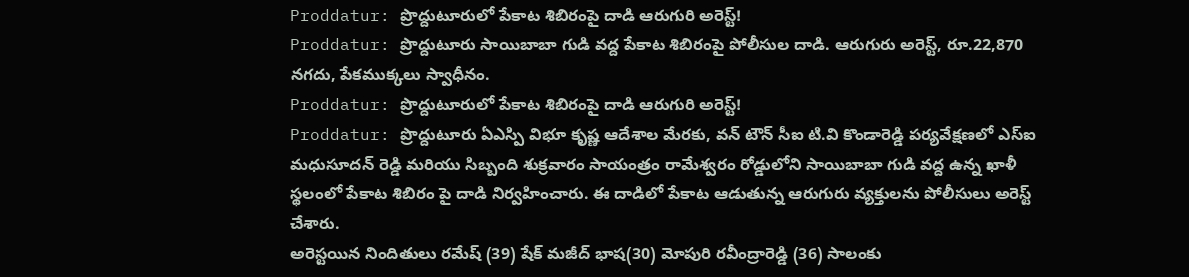Proddatur: ప్రొద్దుటూరులో పేకాట శిబిరంపై దాడి ఆరుగురి అరెస్ట్!
Proddatur: ప్రొద్దుటూరు సాయిబాబా గుడి వద్ద పేకాట శిబిరంపై పోలీసుల దాడి. ఆరుగురు అరెస్ట్, రూ.22,870 నగదు, పేకముక్కలు స్వాధీనం.
Proddatur: ప్రొద్దుటూరులో పేకాట శిబిరంపై దాడి ఆరుగురి అరెస్ట్!
Proddatur: ప్రొద్దుటూరు ఏఎస్పి విభూ కృష్ణ ఆదేశాల మేరకు, వన్ టౌన్ సీఐ టి.వి కొండారెడ్డి పర్యవేక్షణలో ఎస్ఐ మధుసూదన్ రెడ్డి మరియు సిబ్బంది శుక్రవారం సాయంత్రం రామేశ్వరం రోడ్డులోని సాయిబాబా గుడి వద్ద ఉన్న ఖాళీ స్థలంలో పేకాట శిబిరం పై దాడి నిర్వహించారు. ఈ దాడిలో పేకాట ఆడుతున్న ఆరుగురు వ్యక్తులను పోలీసులు అరెస్ట్ చేశారు.
అరెస్టయిన నిందితులు రమేష్ (39) షేక్ మజీద్ భాష(30) మోపురి రవీంద్రారెడ్డి (36) సాలంకు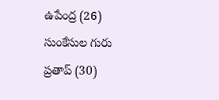ఉపేంద్ర (26) సుంకేసుల గురు ప్రతాప్ (30)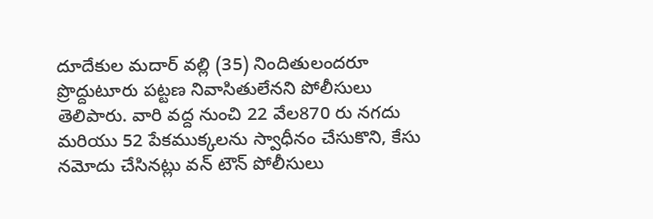దూదేకుల మదార్ వల్లి (35) నిందితులందరూ ప్రొద్దుటూరు పట్టణ నివాసితులేనని పోలీసులు తెలిపారు. వారి వద్ద నుంచి 22 వేల870 రు నగదు మరియు 52 పేకముక్కలను స్వాధీనం చేసుకొని, కేసు నమోదు చేసినట్లు వన్ టౌన్ పోలీసులు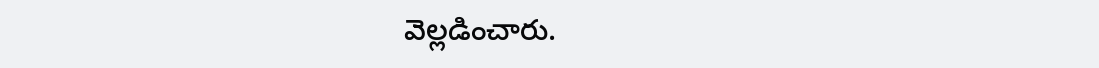వెల్లడించారు.